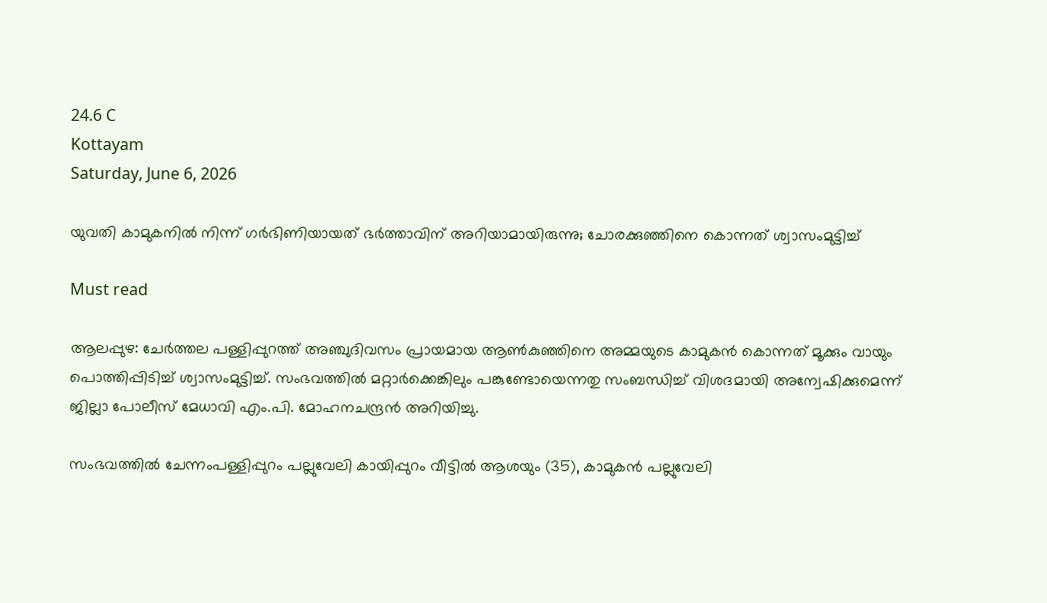24.6 C
Kottayam
Saturday, June 6, 2026

യുവതി കാമുകനില്‍ നിന്ന്‌ ഗർഭിണിയായത് ഭർത്താവിന് അറിയാമായിരുന്നു; ചോരക്കുഞ്ഞിനെ കൊന്നത് ശ്വാസംമുട്ടിച്ച്

Must read

ആലപ്പുഴ: ചേര്‍ത്തല പള്ളിപ്പുറത്ത് അഞ്ചുദിവസം പ്രായമായ ആണ്‍കുഞ്ഞിനെ അമ്മയുടെ കാമുകന്‍ കൊന്നത് മൂക്കും വായും പൊത്തിപ്പിടിച്ച് ശ്വാസംമുട്ടിച്ച്. സംഭവത്തില്‍ മറ്റാര്‍ക്കെങ്കിലും പങ്കുണ്ടോയെന്നതു സംബന്ധിച്ച് വിശദമായി അന്വേഷിക്കുമെന്ന് ജില്ലാ പോലീസ് മേധാവി എം.പി. മോഹനചന്ദ്രന്‍ അറിയിച്ചു.

സംഭവത്തില്‍ ചേന്നംപള്ളിപ്പുറം പല്ലുവേലി കായിപ്പുറം വീട്ടില്‍ ആശയും (35), കാമുകന്‍ പല്ലുവേലി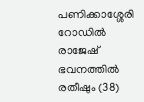പണിക്കാശ്ശേരി റോഡില്‍ രാജേഷ് ഭവനത്തില്‍ രതീഷും (38)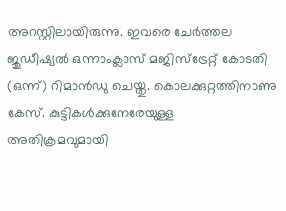അറസ്റ്റിലായിരുന്നു. ഇവരെ ചേര്‍ത്തല ജുഡീഷ്യല്‍ ഒന്നാംക്ലാസ് മജിസ്ട്രേറ്റ് കോടതി (ഒന്ന്) റിമാന്‍ഡു ചെയ്തു. കൊലക്കുറ്റത്തിനാണു കേസ്. കുട്ടികള്‍ക്കുനേരേയുള്ള അതിക്രമവുമായി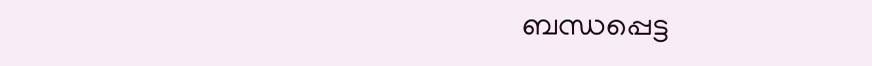ബന്ധപ്പെട്ട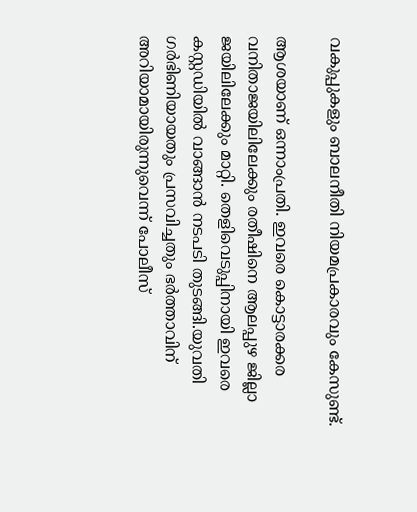വകുപ്പുകളും ബാലനീതി നിയമപ്രകാരവും കേസുണ്ട്.

ആശയാണ് ഒന്നാംപ്രതി. ഇവരെ കൊട്ടാരക്കര വനിതാജയിലിലേക്കും രതീഷിനെ ആലപ്പുഴ ജില്ലാ ജയിലിലേക്കും മാറ്റി. തെളിവെടുപ്പിനായി ഇവരെ കസ്റ്റഡിയില്‍ വാങ്ങാന്‍ നടപടി തുടങ്ങി.യുവതി ഗര്‍ഭിണിയായതും പ്രസവിച്ചതും ഭര്‍ത്താവിന് അറിയാമായിരുന്നുവെന്ന് പോലീസ്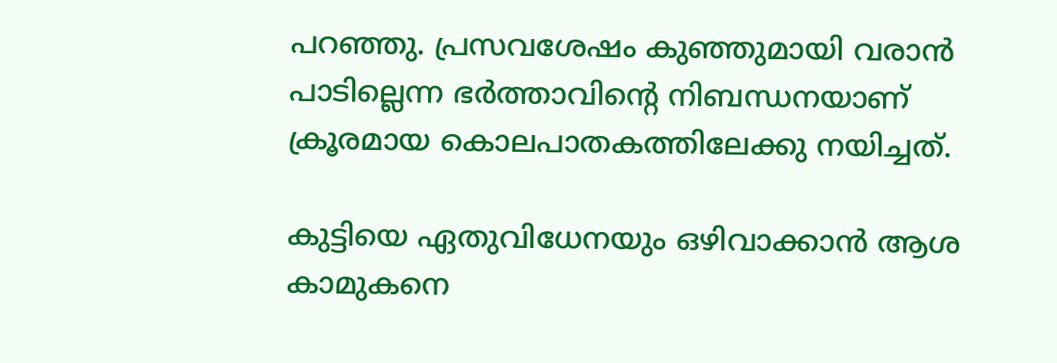പറഞ്ഞു. പ്രസവശേഷം കുഞ്ഞുമായി വരാന്‍ പാടില്ലെന്ന ഭര്‍ത്താവിന്റെ നിബന്ധനയാണ് ക്രൂരമായ കൊലപാതകത്തിലേക്കു നയിച്ചത്.

കുട്ടിയെ ഏതുവിധേനയും ഒഴിവാക്കാന്‍ ആശ കാമുകനെ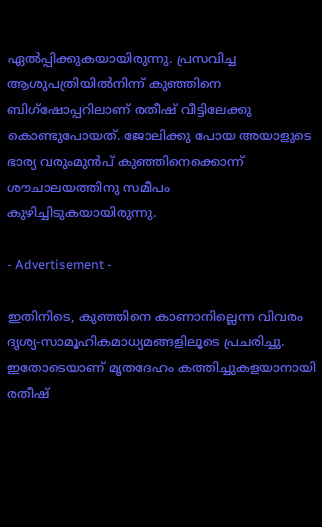ഏല്‍പ്പിക്കുകയായിരുന്നു. പ്രസവിച്ച ആശുപത്രിയില്‍നിന്ന് കുഞ്ഞിനെ ബിഗ്‌ഷോപ്പറിലാണ് രതീഷ് വീട്ടിലേക്കു കൊണ്ടുപോയത്. ജോലിക്കു പോയ അയാളുടെ ഭാര്യ വരുംമുന്‍പ് കുഞ്ഞിനെക്കൊന്ന് ശൗചാലയത്തിനു സമീപം കുഴിച്ചിടുകയായിരുന്നു.

- Advertisement -

ഇതിനിടെ, കുഞ്ഞിനെ കാണാനില്ലെന്ന വിവരം ദൃശ്യ-സാമൂഹികമാധ്യമങ്ങളിലൂടെ പ്രചരിച്ചു. ഇതോടെയാണ് മൃതദേഹം കത്തിച്ചുകളയാനായി രതീഷ്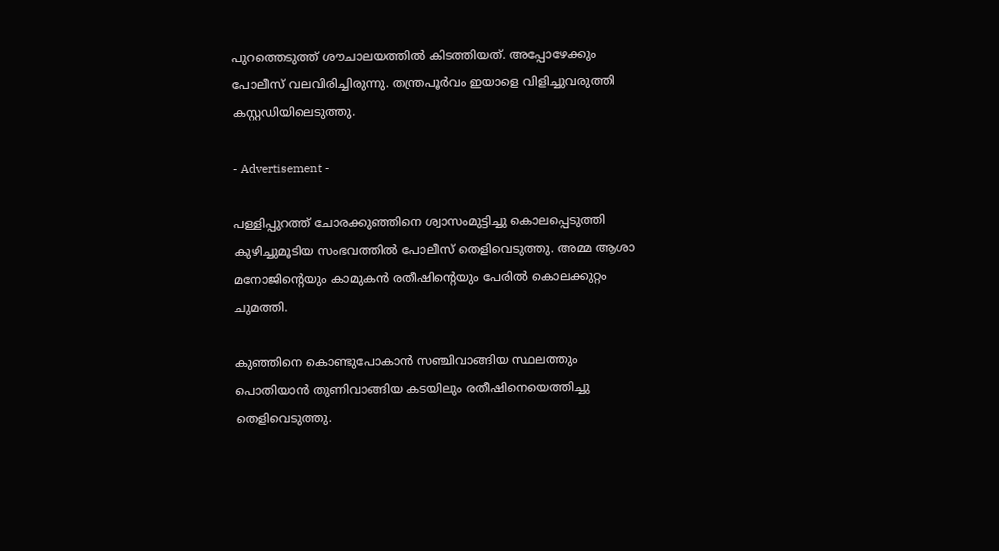പുറത്തെടുത്ത് ശൗചാലയത്തില്‍ കിടത്തിയത്. അപ്പോഴേക്കും പോലീസ് വലവിരിച്ചിരുന്നു. തന്ത്രപൂര്‍വം ഇയാളെ വിളിച്ചുവരുത്തി കസ്റ്റഡിയിലെടുത്തു.

- Advertisement -

പള്ളിപ്പുറത്ത് ചോരക്കുഞ്ഞിനെ ശ്വാസംമുട്ടിച്ചു കൊലപ്പെടുത്തി കുഴിച്ചുമൂടിയ സംഭവത്തില്‍ പോലീസ് തെളിവെടുത്തു. അമ്മ ആശാ മനോജിന്റെയും കാമുകന്‍ രതീഷിന്റെയും പേരില്‍ കൊലക്കുറ്റം ചുമത്തി.

കുഞ്ഞിനെ കൊണ്ടുപോകാന്‍ സഞ്ചിവാങ്ങിയ സ്ഥലത്തും പൊതിയാന്‍ തുണിവാങ്ങിയ കടയിലും രതീഷിനെയെത്തിച്ചു തെളിവെടുത്തു.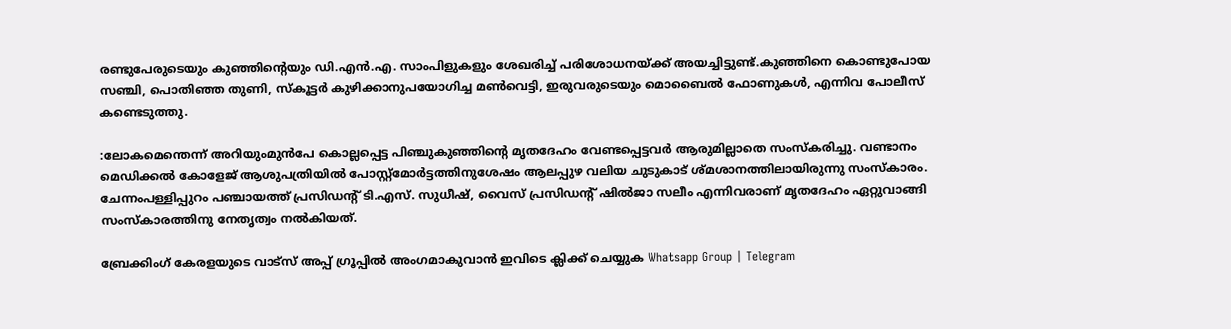രണ്ടുപേരുടെയും കുഞ്ഞിന്റെയും ഡി.എന്‍.എ. സാംപിളുകളും ശേഖരിച്ച് പരിശോധനയ്ക്ക് അയച്ചിട്ടുണ്ട്.കുഞ്ഞിനെ കൊണ്ടുപോയ സഞ്ചി, പൊതിഞ്ഞ തുണി, സ്‌കൂട്ടര്‍ കുഴിക്കാനുപയോഗിച്ച മണ്‍വെട്ടി, ഇരുവരുടെയും മൊബൈല്‍ ഫോണുകള്‍, എന്നിവ പോലീസ് കണ്ടെടുത്തു.

:ലോകമെന്തെന്ന് അറിയുംമുന്‍പേ കൊല്ലപ്പെട്ട പിഞ്ചുകുഞ്ഞിന്റെ മൃതദേഹം വേണ്ടപ്പെട്ടവര്‍ ആരുമില്ലാതെ സംസ്‌കരിച്ചു. വണ്ടാനം മെഡിക്കല്‍ കോളേജ് ആശുപത്രിയില്‍ പോസ്റ്റ്‌മോര്‍ട്ടത്തിനുശേഷം ആലപ്പുഴ വലിയ ചുടുകാട് ശ്മശാനത്തിലായിരുന്നു സംസ്‌കാരം. ചേന്നംപള്ളിപ്പുറം പഞ്ചായത്ത് പ്രസിഡന്റ് ടി.എസ്. സുധീഷ്, വൈസ് പ്രസിഡന്റ് ഷില്‍ജാ സലീം എന്നിവരാണ് മൃതദേഹം ഏറ്റുവാങ്ങി സംസ്‌കാരത്തിനു നേതൃത്വം നല്‍കിയത്.

ബ്രേക്കിംഗ് കേരളയുടെ വാട്സ് അപ്പ് ഗ്രൂപ്പിൽ അംഗമാകുവാൻ ഇവിടെ ക്ലിക്ക് ചെയ്യുക Whatsapp Group | Telegram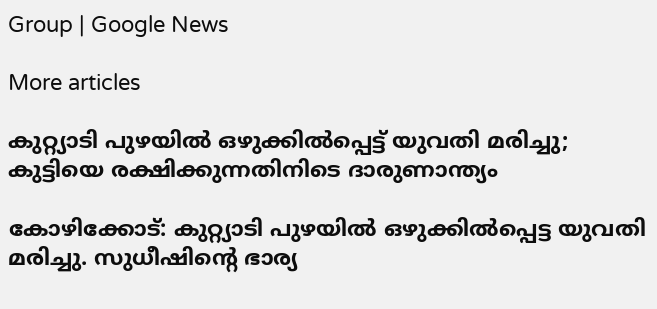Group | Google News

More articles

കുറ്റ്യാടി പുഴയിൽ ഒഴുക്കിൽപ്പെട്ട് യുവതി മരിച്ചു; കുട്ടിയെ രക്ഷിക്കുന്നതിനിടെ ദാരുണാന്ത്യം

കോഴിക്കോട്: കുറ്റ്യാടി പുഴയിൽ ഒഴുക്കിൽപ്പെട്ട യുവതി മരിച്ചു. സുധീഷിന്റെ ഭാര്യ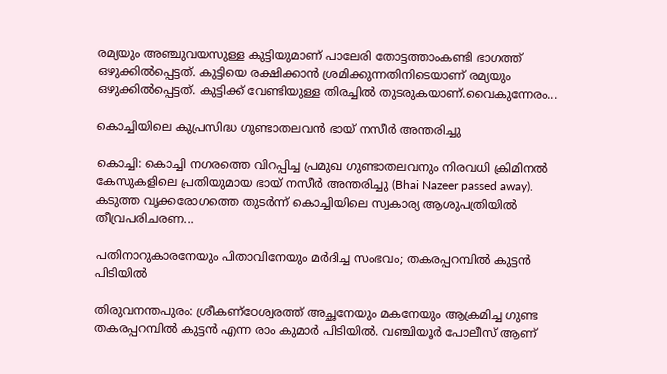രമ്യയും അഞ്ചുവയസുള്ള കുട്ടിയുമാണ് പാലേരി തോട്ടത്താംകണ്ടി ഭാഗത്ത് ഒഴുക്കിൽപ്പെട്ടത്. കുട്ടിയെ രക്ഷിക്കാൻ ശ്രമിക്കുന്നതിനിടെയാണ് രമ്യയും ഒഴുക്കിൽപ്പെട്ടത്. കുട്ടിക്ക് വേണ്ടിയുള്ള തിരച്ചിൽ തുടരുകയാണ്.വൈകുന്നേരം...

കൊച്ചിയിലെ കുപ്രസിദ്ധ ഗുണ്ടാതലവൻ ഭായ് നസീർ അന്തരിച്ചു

കൊച്ചി: കൊച്ചി നഗരത്തെ വിറപ്പിച്ച പ്രമുഖ ഗുണ്ടാതലവനും നിരവധി ക്രിമിനൽ കേസുകളിലെ പ്രതിയുമായ ഭായ് നസീർ അന്തരിച്ചു (Bhai Nazeer passed away). കടുത്ത വൃക്കരോഗത്തെ തുടർന്ന് കൊച്ചിയിലെ സ്വകാര്യ ആശുപത്രിയിൽ തീവ്രപരിചരണ...

പതിനാറുകാരനേയും പിതാവിനേയും മർദിച്ച സംഭവം; തകരപ്പറമ്പിൽ കുട്ടൻ പിടിയിൽ

തിരുവനന്തപുരം: ശ്രീകണ്ഠേശ്വരത്ത് അച്ഛനേയും മകനേയും ആക്രമിച്ച ഗുണ്ട തകരപ്പറമ്പിൽ കുട്ടൻ എന്ന രാം കുമാർ പിടിയിൽ. വഞ്ചിയൂർ പോലീസ് ആണ്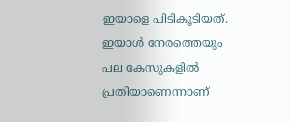ഇയാളെ പിടികൂടിയത്. ഇയാൾ നേരത്തെയും പല കേസുകളിൽ പ്രതിയാണെന്നാണ്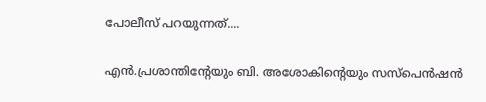പോലീസ് പറയുന്നത്....

എൻ.പ്രശാന്തിന്റേയും ബി. അശോകിന്റെയും സസ്‌പെൻഷൻ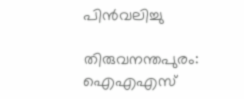പിൻവലിച്ചു

തിരുവനന്തപുരം: ഐഎഎസ്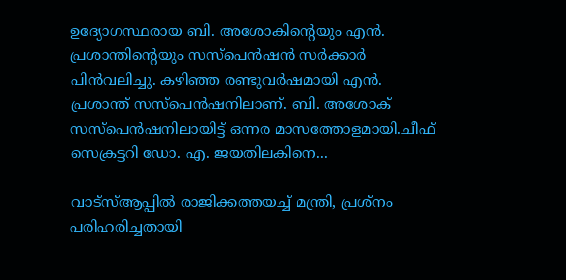ഉദ്യോഗസ്ഥരായ ബി. അശോകിന്റെയും എൻ. പ്രശാന്തിന്റെയും സസ്പെൻഷൻ സർക്കാർ പിൻവലിച്ചു. കഴിഞ്ഞ രണ്ടുവർഷമായി എൻ. പ്രശാന്ത് സസ്പെൻഷനിലാണ്. ബി. അശോക് സസ്പെൻഷനിലായിട്ട് ഒന്നര മാസത്തോളമായി.ചീഫ് സെക്രട്ടറി ഡോ. എ. ജയതിലകിനെ...

വാട്സ്ആപ്പിൽ രാജിക്കത്തയച്ച് മന്ത്രി, പ്രശ്‌നം പരിഹരിച്ചതായി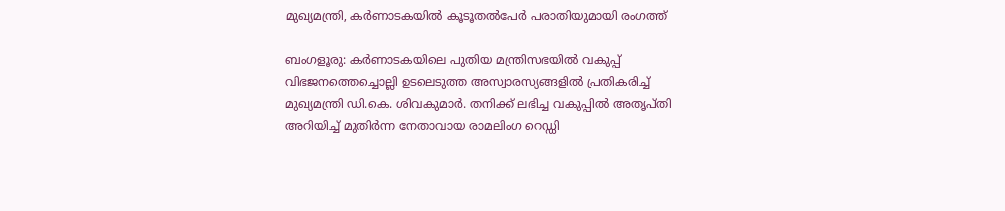മുഖ്യമന്ത്രി, കർണാടകയിൽ കൂടൂതൽപേർ പരാതിയുമായി രംഗത്ത്

ബംഗളൂരു: കർണാടകയിലെ പുതിയ മന്ത്രിസഭയിൽ വകുപ്പ് വിഭജനത്തെച്ചൊല്ലി ഉടലെടുത്ത അസ്വാരസ്യങ്ങളിൽ പ്രതികരിച്ച് മുഖ്യമന്ത്രി ഡി.കെ. ശിവകുമാർ. തനിക്ക് ലഭിച്ച വകുപ്പിൽ അതൃപ്തി അറിയിച്ച് മുതിർന്ന നേതാവായ രാമലിംഗ റെഡ്ഡി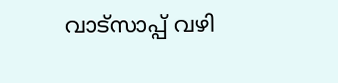വാട്‌സാപ്പ് വഴി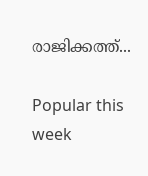രാജിക്കത്ത്...

Popular this week